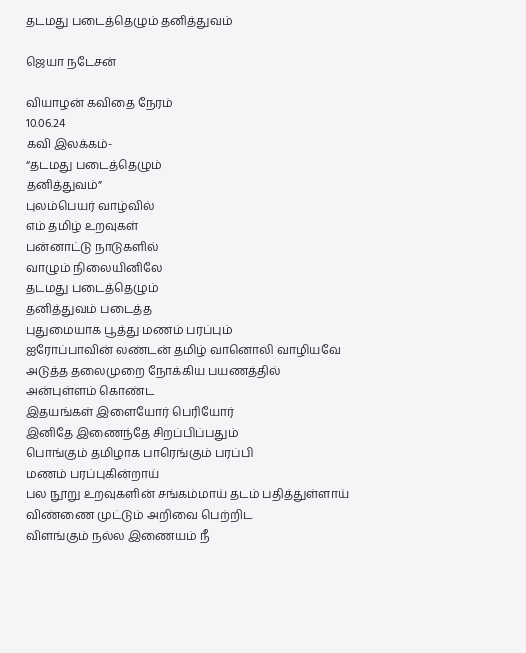தடமது படைத்தெழும் தனித்துவம்

ஜெயா நடேசன்

வியாழன் கவிதை நேரம்
10.06.24
கவி இலக்கம்-
“தடமது படைத்தெழும்
தனித்துவம்”
புலம்பெயர் வாழ்வில்
எம் தமிழ் உறவுகள்
பன்னாட்டு நாடுகளில்
வாழும் நிலையினிலே
தடமது படைத்தெழும்
தனித்துவம் படைத்த
புதுமையாக பூத்து மணம் பரப்பும்
ஐரோப்பாவின் லண்டன் தமிழ் வானொலி வாழியவே
அடுத்த தலைமுறை நோக்கிய பயணத்தில்
அன்புள்ளம் கொண்ட
இதயங்கள் இளையோர் பெரியோர்
இனிதே இணைந்தே சிறப்பிப்பதும்
பொங்கும் தமிழாக பாரெங்கும் பரப்பி
மணம் பரப்புகின்றாய்
பல நூறு உறவுகளின் சங்கம்மாய் தடம் பதித்துள்ளாய்
விண்ணை முட்டும் அறிவை பெற்றிட
விளங்கும் நல்ல இணையம் நீ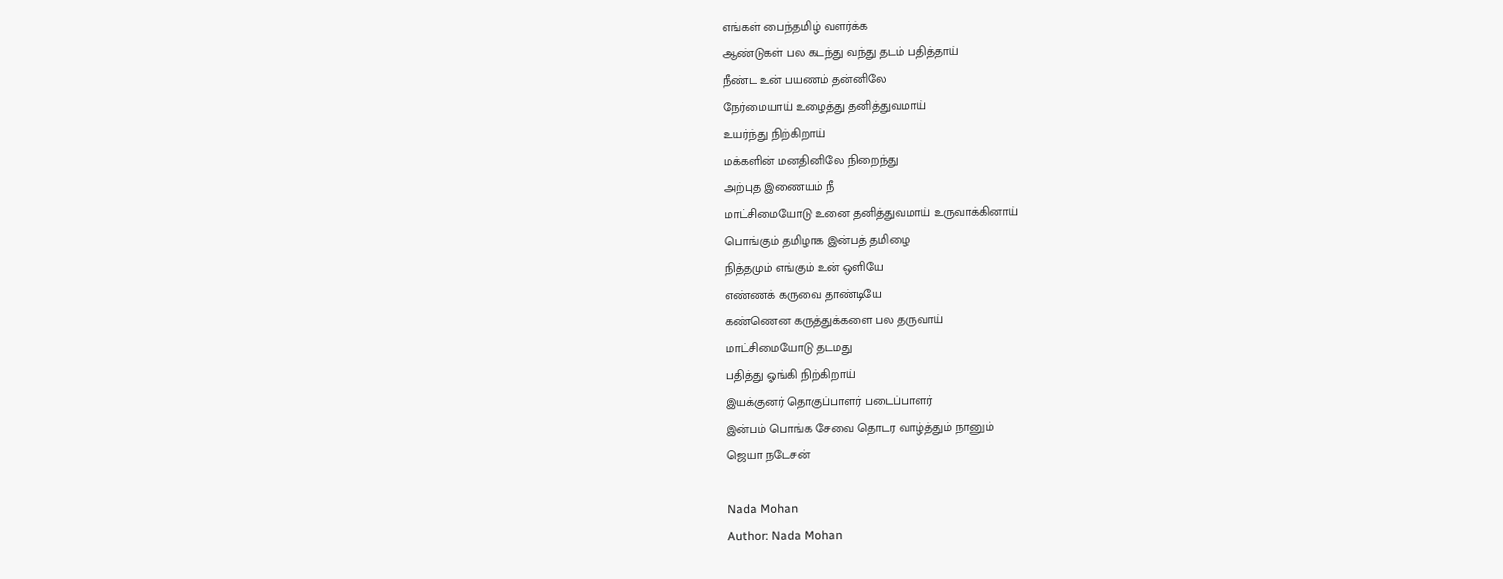எங்கள் பைந்தமிழ் வளர்க்க
ஆண்டுகள் பல கடந்து வந்து தடம் பதித்தாய்
நீண்ட உன் பயணம் தன்னிலே
நேர்மையாய் உழைத்து தனித்துவமாய்
உயர்ந்து நிற்கிறாய்
மக்களின் மனதினிலே நிறைந்து
அற்புத இணையம் நீ
மாட்சிமையோடு உனை தனித்துவமாய் உருவாக்கினாய்
பொங்கும் தமிழாக இன்பத் தமிழை
நித்தமும் எங்கும் உன் ஒளியே
எண்ணக் கருவை தாண்டியே
கண்ணென கருத்துக்களை பல தருவாய்
மாட்சிமையோடு தடமது
பதித்து ஓங்கி நிற்கிறாய்
இயக்குனர் தொகுப்பாளர் படைப்பாளர்
இன்பம் பொங்க சேவை தொடர வாழ்த்தும் நானும்
ஜெயா நடேசன்

Nada Mohan
Author: Nada Mohan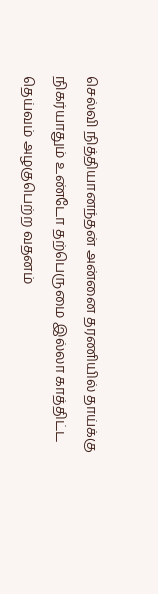செல்வி நித்தியானந்தன் அன்னை தரணியில் தாய்க்கு நிகர்யாதும் உண்டோ தற்பெருமை இல்லா காத்திட்ட தெய்வம் அழகுபெற்ற வதனம்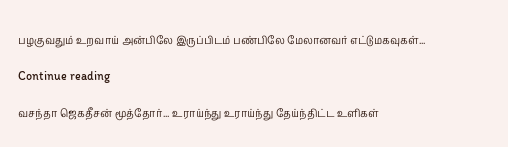பழகுவதும் உறவாய் அன்பிலே இருப்பிடம் பண்பிலே மேலானவர் எட்டுமகவுகள்...

Continue reading

வசந்தா ஜெகதீசன் மூத்தோர்... உராய்ந்து உராய்ந்து தேய்ந்திட்ட உளிகள்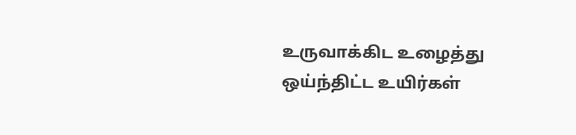உருவாக்கிட உழைத்து ஒய்ந்திட்ட உயிர்கள்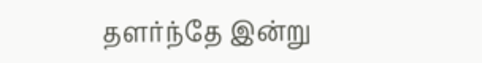தளர்ந்தே இன்று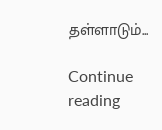தள்ளாடும்...

Continue reading